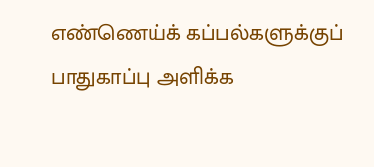எண்ணெய்க் கப்பல்களுக்குப் பாதுகாப்பு அளிக்க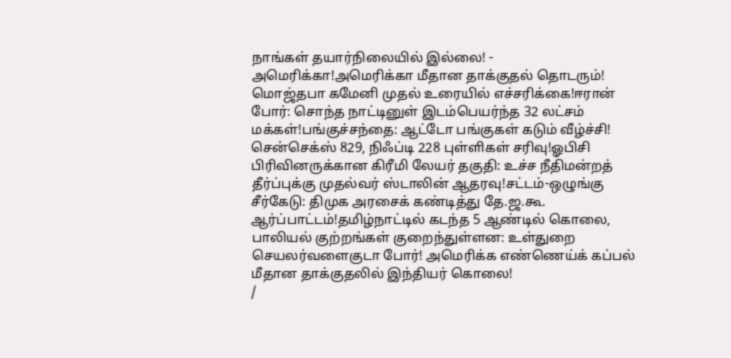நாங்கள் தயார்நிலையில் இல்லை! - அமெரிக்கா!அமெரிக்கா மீதான தாக்குதல் தொடரும்! மொஜ்தபா கமேனி முதல் உரையில் எச்சரிக்கை!ஈரான் போர்: சொந்த நாட்டினுள் இடம்பெயர்ந்த 32 லட்சம் மக்கள்!பங்குச்சந்தை: ஆட்டோ பங்குகள் கடும் வீழ்ச்சி! சென்செக்ஸ் 829, நிஃப்டி 228 புள்ளிகள் சரிவு!ஓபிசி பிரிவினருக்கான கிரீமி லேயர் தகுதி: உச்ச நீதிமன்றத் தீர்ப்புக்கு முதல்வர் ஸ்டாலின் ஆதரவு!சட்டம்-ஒழுங்கு சீர்கேடு: திமுக அரசைக் கண்டித்து தே.ஜ.கூ. ஆர்ப்பாட்டம்!தமிழ்நாட்டில் கடந்த 5 ஆண்டில் கொலை, பாலியல் குற்றங்கள் குறைந்துள்ளன: உள்துறை செயலர்வளைகுடா போர்! அமெரிக்க எண்ணெய்க் கப்பல் மீதான தாக்குதலில் இந்தியர் கொலை!
/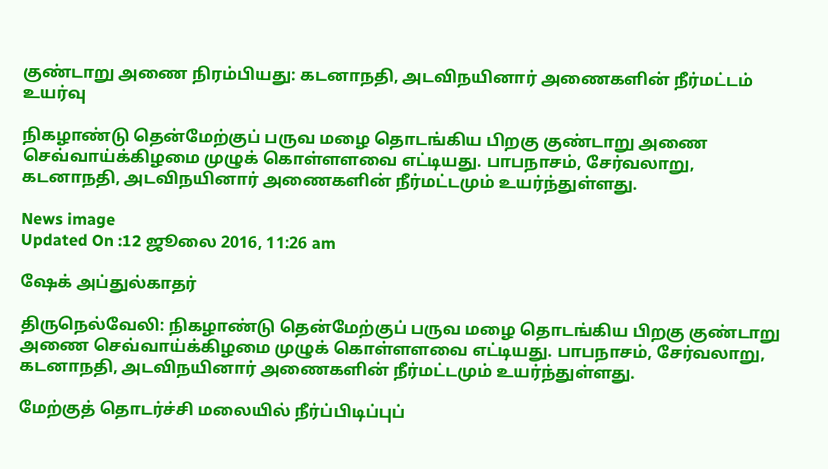குண்டாறு அணை நிரம்பியது: கடனாநதி, அடவிநயினார் அணைகளின் நீர்மட்டம் உயர்வு

நிகழாண்டு தென்மேற்குப் பருவ மழை தொடங்கிய பிறகு குண்டாறு அணை செவ்வாய்க்கிழமை முழுக் கொள்ளளவை எட்டியது. பாபநாசம், சேர்வலாறு, கடனாநதி, அடவிநயினார் அணைகளின் நீர்மட்டமும் உயர்ந்துள்ளது.

News image
Updated On :12 ஜூலை 2016, 11:26 am

ஷேக் அப்துல்காதர்

திருநெல்வேலி: நிகழாண்டு தென்மேற்குப் பருவ மழை தொடங்கிய பிறகு குண்டாறு அணை செவ்வாய்க்கிழமை முழுக் கொள்ளளவை எட்டியது. பாபநாசம், சேர்வலாறு, கடனாநதி, அடவிநயினார் அணைகளின் நீர்மட்டமும் உயர்ந்துள்ளது.

மேற்குத் தொடர்ச்சி மலையில் நீர்ப்பிடிப்புப்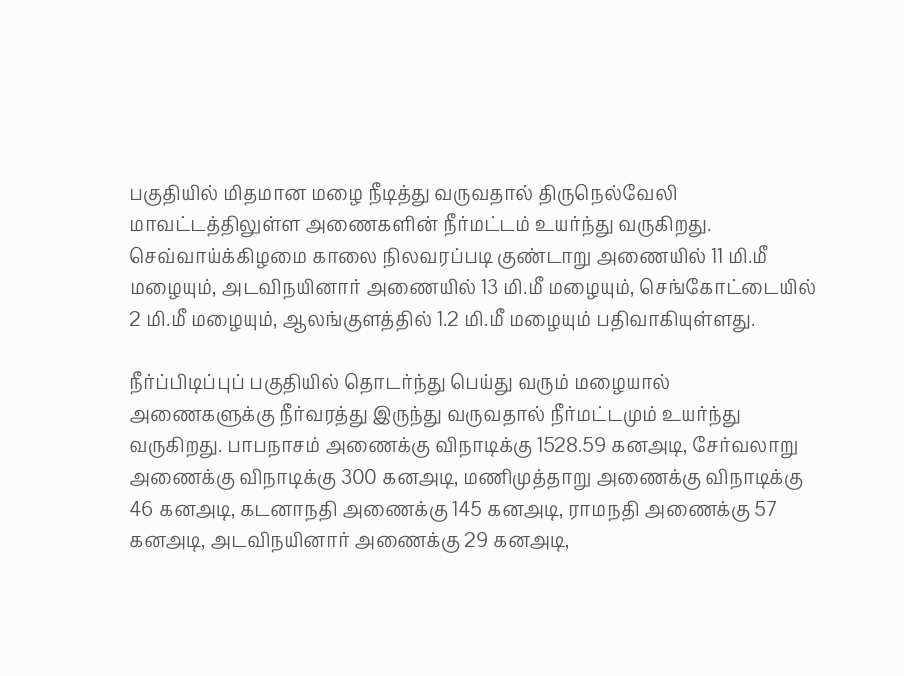பகுதியில் மிதமான மழை நீடித்து வருவதால் திருநெல்வேலி மாவட்டத்திலுள்ள அணைகளின் நீர்மட்டம் உயர்ந்து வருகிறது. செவ்வாய்க்கிழமை காலை நிலவரப்படி குண்டாறு அணையில் 11 மி.மீ மழையும், அடவிநயினார் அணையில் 13 மி.மீ மழையும், செங்கோட்டையில் 2 மி.மீ மழையும், ஆலங்குளத்தில் 1.2 மி.மீ மழையும் பதிவாகியுள்ளது.

நீர்ப்பிடிப்புப் பகுதியில் தொடர்ந்து பெய்து வரும் மழையால் அணைகளுக்கு நீர்வரத்து இருந்து வருவதால் நீர்மட்டமும் உயர்ந்து வருகிறது. பாபநாசம் அணைக்கு விநாடிக்கு 1528.59 கனஅடி, சேர்வலாறு அணைக்கு விநாடிக்கு 300 கனஅடி, மணிமுத்தாறு அணைக்கு விநாடிக்கு 46 கனஅடி, கடனாநதி அணைக்கு 145 கனஅடி, ராமநதி அணைக்கு 57 கனஅடி, அடவிநயினார் அணைக்கு 29 கனஅடி,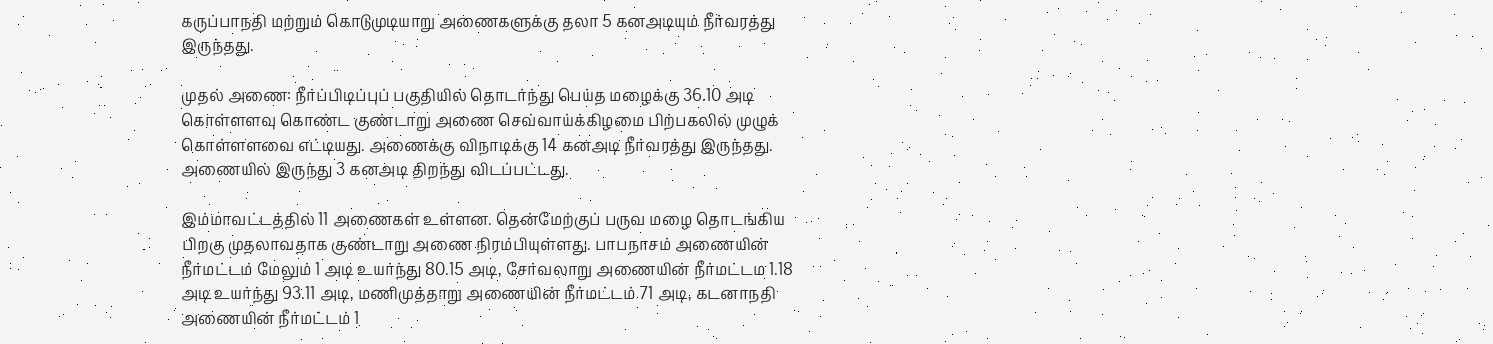கருப்பாநதி மற்றும் கொடுமுடியாறு அணைகளுக்கு தலா 5 கனஅடியும் நீர்வரத்து இருந்தது.

முதல் அணை: நீர்ப்பிடிப்புப் பகுதியில் தொடர்ந்து பெய்த மழைக்கு 36.10 அடி கொள்ளளவு கொண்ட குண்டாறு அணை செவ்வாய்க்கிழமை பிற்பகலில் முழுக் கொள்ளளவை எட்டியது. அணைக்கு விநாடிக்கு 14 கனஅடி நீர்வரத்து இருந்தது. அணையில் இருந்து 3 கனஅடி திறந்து விடப்பட்டது.

இம்மாவட்டத்தில் 11 அணைகள் உள்ளன. தென்மேற்குப் பருவ மழை தொடங்கிய பிறகு முதலாவதாக குண்டாறு அணை நிரம்பியுள்ளது. பாபநாசம் அணையின் நீர்மட்டம் மேலும் 1 அடி உயர்ந்து 80.15 அடி, சேர்வலாறு அணையின் நீர்மட்டம 1.18 அடி உயர்ந்து 93.11 அடி, மணிமுத்தாறு அணையின் நீர்மட்டம் 71 அடி, கடனாநதி அணையின் நீர்மட்டம் 1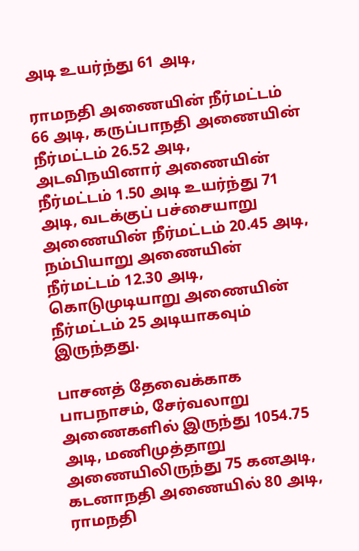அடி உயர்ந்து 61 அடி,

ராமநதி அணையின் நீர்மட்டம் 66 அடி, கருப்பாநதி அணையின் நீர்மட்டம் 26.52 அடி, அடவிநயினார் அணையின் நீர்மட்டம் 1.50 அடி உயர்ந்து 71 அடி, வடக்குப் பச்சையாறு அணையின் நீர்மட்டம் 20.45 அடி, நம்பியாறு அணையின் நீர்மட்டம் 12.30 அடி, கொடுமுடியாறு அணையின் நீர்மட்டம் 25 அடியாகவும் இருந்தது.

பாசனத் தேவைக்காக பாபநாசம், சேர்வலாறு அணைகளில் இருந்து 1054.75 அடி, மணிமுத்தாறு அணையிலிருந்து 75 கனஅடி, கடனாநதி அணையில் 80 அடி, ராமநதி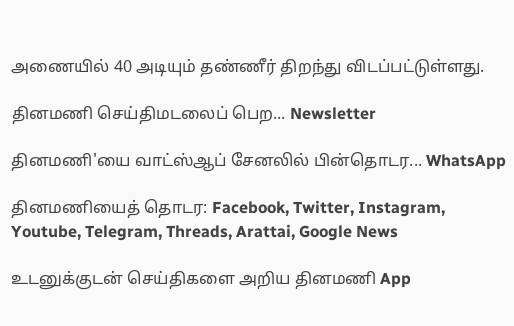அணையில் 40 அடியும் தண்ணீர் திறந்து விடப்பட்டுள்ளது.

தினமணி செய்திமடலைப் பெற... Newsletter

தினமணி'யை வாட்ஸ்ஆப் சேனலில் பின்தொடர... WhatsApp

தினமணியைத் தொடர: Facebook, Twitter, Instagram, Youtube, Telegram, Threads, Arattai, Google News

உடனுக்குடன் செய்திகளை அறிய தினமணி App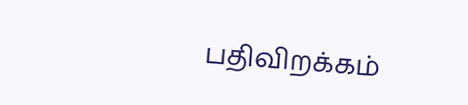பதிவிறக்கம்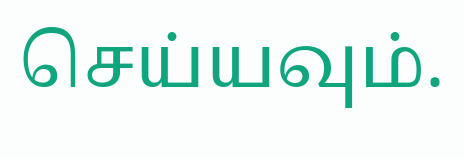செய்யவும்.